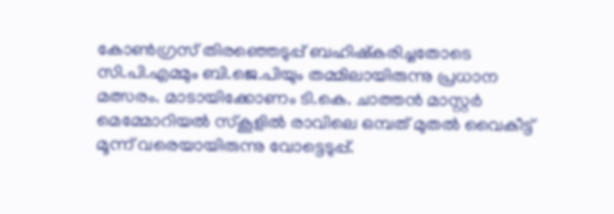കോൺഗ്രസ് തിരഞ്ഞെടുപ്പ് ബഹിഷ്കരിച്ചതോടെ സി.പി.എമ്മും ബി.ജെ.പിയും തമ്മിലായിരുന്നു പ്രധാന മത്സരം. മാടായിക്കോണം ടി.കെ. ചാത്തൻ മാസ്റ്റർ മെമ്മോറിയൽ സ്കൂളിൽ രാവിലെ ഒമ്പത് മുതൽ വൈകീട്ട് മൂന്ന് വരെയായിരുന്നു വോട്ടെടുപ്പ്.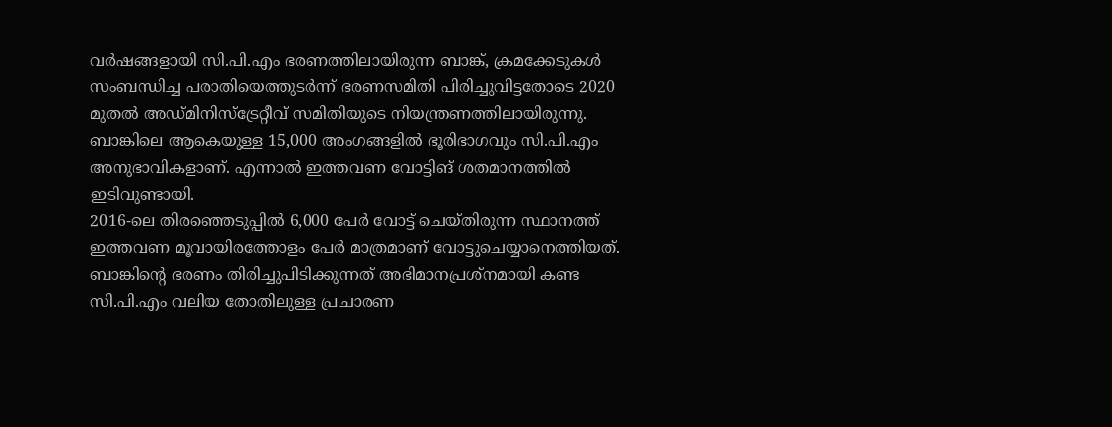വർഷങ്ങളായി സി.പി.എം ഭരണത്തിലായിരുന്ന ബാങ്ക്, ക്രമക്കേടുകൾ സംബന്ധിച്ച പരാതിയെത്തുടർന്ന് ഭരണസമിതി പിരിച്ചുവിട്ടതോടെ 2020 മുതൽ അഡ്മിനിസ്ട്രേറ്റീവ് സമിതിയുടെ നിയന്ത്രണത്തിലായിരുന്നു. ബാങ്കിലെ ആകെയുള്ള 15,000 അംഗങ്ങളിൽ ഭൂരിഭാഗവും സി.പി.എം അനുഭാവികളാണ്. എന്നാൽ ഇത്തവണ വോട്ടിങ് ശതമാനത്തിൽ ഇടിവുണ്ടായി.
2016-ലെ തിരഞ്ഞെടുപ്പിൽ 6,000 പേർ വോട്ട് ചെയ്തിരുന്ന സ്ഥാനത്ത് ഇത്തവണ മൂവായിരത്തോളം പേർ മാത്രമാണ് വോട്ടുചെയ്യാനെത്തിയത്. ബാങ്കിന്റെ ഭരണം തിരിച്ചുപിടിക്കുന്നത് അഭിമാനപ്രശ്നമായി കണ്ട സി.പി.എം വലിയ തോതിലുള്ള പ്രചാരണ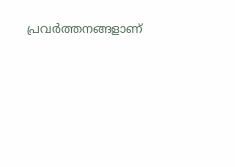പ്രവർത്തനങ്ങളാണ്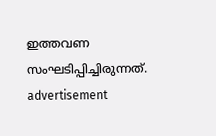ഇത്തവണ സംഘടിപ്പിച്ചിരുന്നത്.
advertisement